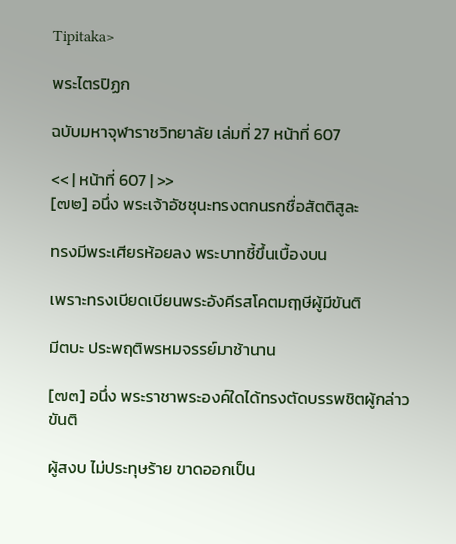Tipitaka>

พระไตรปิฏก

ฉบับมหาจุฬาราชวิทยาลัย เล่มที่ 27 หน้าที่ 607

<< | หน้าที่ 607 | >>
[๗๒] อนึ่ง พระเจ้าอัชชุนะทรงตกนรกชื่อสัตติสูละ

ทรงมีพระเศียรห้อยลง พระบาทชี้ขึ้นเบื้องบน

เพราะทรงเบียดเบียนพระอังคีรสโคตมฤๅษีผู้มีขันติ

มีตบะ ประพฤติพรหมจรรย์มาช้านาน

[๗๓] อนึ่ง พระราชาพระองค์ใดได้ทรงตัดบรรพชิตผู้กล่าวขันติ

ผู้สงบ ไม่ประทุษร้าย ขาดออกเป็น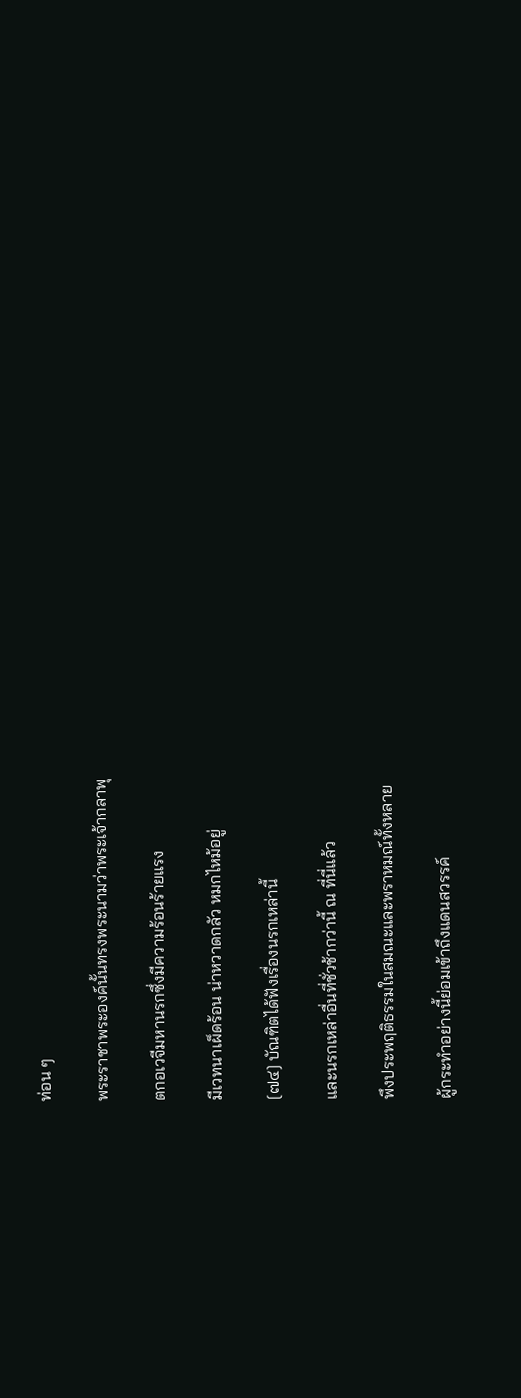ท่อน ๆ

พระราชาพระองค์นั้นทรงพระนามว่าพระเจ้ากลาพุ

ตกอเวจีมหานรกซึ่งมีความร้อนร้ายแรง

มีเวทนาเผ็ดร้อน น่าหวาดกลัว หมกไหม้อยู่

[๗๔] บัณฑิตได้ฟังเรื่องนรกเหล่านี้

และนรกเหล่าอื่นที่ชั่วช้ากว่านี้ ณ ที่นี่แล้ว

พึงประพฤติธรรมในสมณะและพราหมณ์ทั้งหลาย

ผู้กระทำอย่างนี้ย่อมเข้าถึงแดนสวรรค์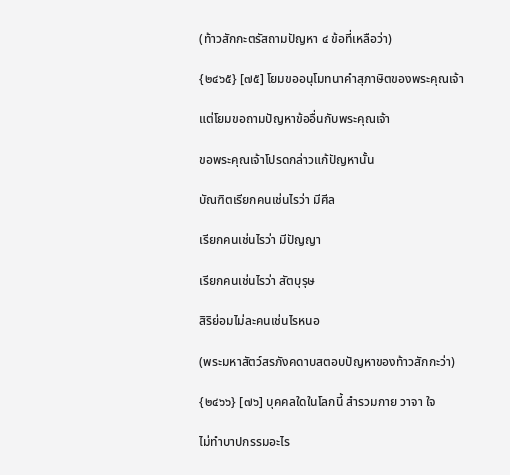(ท้าวสักกะตรัสถามปัญหา ๔ ข้อที่เหลือว่า)

{๒๔๖๕} [๗๕] โยมขออนุโมทนาคำสุภาษิตของพระคุณเจ้า

แต่โยมขอถามปัญหาข้ออื่นกับพระคุณเจ้า

ขอพระคุณเจ้าโปรดกล่าวแก้ปัญหานั้น

บัณฑิตเรียกคนเช่นไรว่า มีศีล

เรียกคนเช่นไรว่า มีปัญญา

เรียกคนเช่นไรว่า สัตบุรุษ

สิริย่อมไม่ละคนเช่นไรหนอ

(พระมหาสัตว์สรภังคดาบสตอบปัญหาของท้าวสักกะว่า)

{๒๔๖๖} [๗๖] บุคคลใดในโลกนี้ สำรวมกาย วาจา ใจ

ไม่ทำบาปกรรมอะไร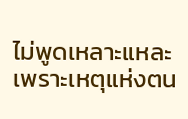ไม่พูดเหลาะแหละเพราะเหตุแห่งตน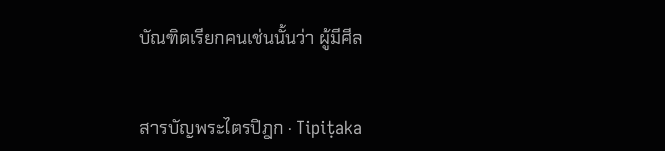บัณฑิตเรียกคนเช่นนั้นว่า ผู้มีศีล


สารบัญพระไตรปิฎก · Tipiṭaka